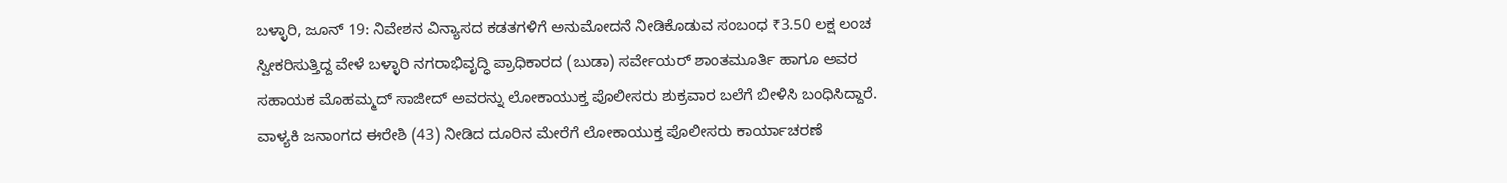ಬಳ್ಳಾರಿ, ಜೂನ್ 19: ನಿವೇಶನ ವಿನ್ಯಾಸದ ಕಡತಗಳಿಗೆ ಅನುಮೋದನೆ ನೀಡಿಕೊಡುವ ಸಂಬಂಧ ₹3.50 ಲಕ್ಷ ಲಂಚ ಸ್ವೀಕರಿಸುತ್ತಿದ್ದ ವೇಳೆ ಬಳ್ಳಾರಿ ನಗರಾಭಿವೃದ್ಧಿ ಪ್ರಾಧಿಕಾರದ (ಬುಡಾ) ಸರ್ವೇಯರ್ ಶಾಂತಮೂರ್ತಿ ಹಾಗೂ ಅವರ ಸಹಾಯಕ ಮೊಹಮ್ಮದ್ ಸಾಜೀದ್ ಅವರನ್ನು ಲೋಕಾಯುಕ್ತ ಪೊಲೀಸರು ಶುಕ್ರವಾರ ಬಲೆಗೆ ಬೀಳಿಸಿ ಬಂಧಿಸಿದ್ದಾರೆ.
ವಾಳ್ಯಕಿ ಜನಾಂಗದ ಈರೇಶಿ (43) ನೀಡಿದ ದೂರಿನ ಮೇರೆಗೆ ಲೋಕಾಯುಕ್ತ ಪೊಲೀಸರು ಕಾರ್ಯಾಚರಣೆ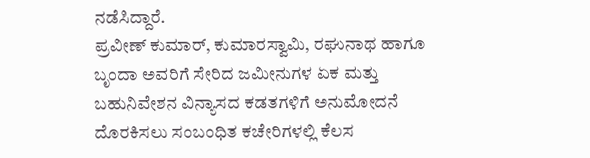ನಡೆಸಿದ್ದಾರೆ.
ಪ್ರವೀಣ್ ಕುಮಾರ್, ಕುಮಾರಸ್ವಾಮಿ, ರಘುನಾಥ ಹಾಗೂ ಬೃಂದಾ ಅವರಿಗೆ ಸೇರಿದ ಜಮೀನುಗಳ ಏಕ ಮತ್ತು ಬಹುನಿವೇಶನ ವಿನ್ಯಾಸದ ಕಡತಗಳಿಗೆ ಅನುಮೋದನೆ ದೊರಕಿಸಲು ಸಂಬಂಧಿತ ಕಚೇರಿಗಳಲ್ಲಿ ಕೆಲಸ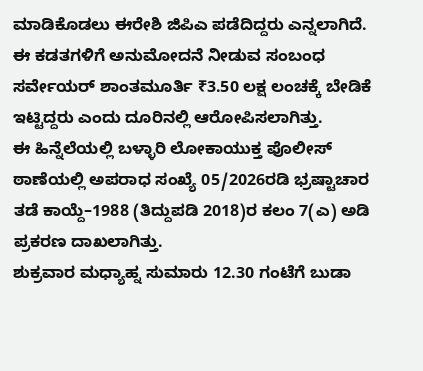ಮಾಡಿಕೊಡಲು ಈರೇಶಿ ಜಿಪಿಎ ಪಡೆದಿದ್ದರು ಎನ್ನಲಾಗಿದೆ.
ಈ ಕಡತಗಳಿಗೆ ಅನುಮೋದನೆ ನೀಡುವ ಸಂಬಂಧ ಸರ್ವೇಯರ್ ಶಾಂತಮೂರ್ತಿ ₹3.50 ಲಕ್ಷ ಲಂಚಕ್ಕೆ ಬೇಡಿಕೆ ಇಟ್ಟಿದ್ದರು ಎಂದು ದೂರಿನಲ್ಲಿ ಆರೋಪಿಸಲಾಗಿತ್ತು.
ಈ ಹಿನ್ನೆಲೆಯಲ್ಲಿ ಬಳ್ಳಾರಿ ಲೋಕಾಯುಕ್ತ ಪೊಲೀಸ್ ಠಾಣೆಯಲ್ಲಿ ಅಪರಾಧ ಸಂಖ್ಯೆ 05/2026ರಡಿ ಭ್ರಷ್ಟಾಚಾರ ತಡೆ ಕಾಯ್ದೆ–1988 (ತಿದ್ದುಪಡಿ 2018)ರ ಕಲಂ 7(ಎ) ಅಡಿ ಪ್ರಕರಣ ದಾಖಲಾಗಿತ್ತು.
ಶುಕ್ರವಾರ ಮಧ್ಯಾಹ್ನ ಸುಮಾರು 12.30 ಗಂಟೆಗೆ ಬುಡಾ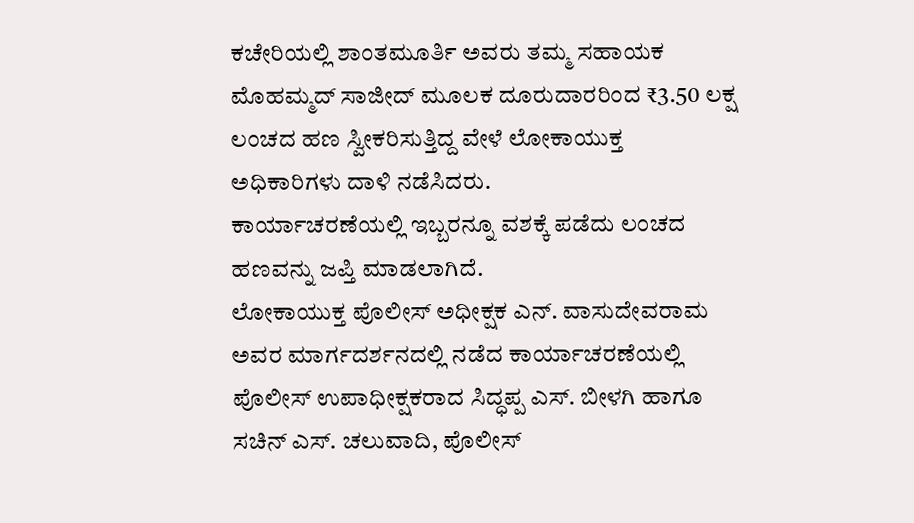ಕಚೇರಿಯಲ್ಲಿ ಶಾಂತಮೂರ್ತಿ ಅವರು ತಮ್ಮ ಸಹಾಯಕ ಮೊಹಮ್ಮದ್ ಸಾಜೀದ್ ಮೂಲಕ ದೂರುದಾರರಿಂದ ₹3.50 ಲಕ್ಷ ಲಂಚದ ಹಣ ಸ್ವೀಕರಿಸುತ್ತಿದ್ದ ವೇಳೆ ಲೋಕಾಯುಕ್ತ ಅಧಿಕಾರಿಗಳು ದಾಳಿ ನಡೆಸಿದರು.
ಕಾರ್ಯಾಚರಣೆಯಲ್ಲಿ ಇಬ್ಬರನ್ನೂ ವಶಕ್ಕೆ ಪಡೆದು ಲಂಚದ ಹಣವನ್ನು ಜಪ್ತಿ ಮಾಡಲಾಗಿದೆ.
ಲೋಕಾಯುಕ್ತ ಪೊಲೀಸ್ ಅಧೀಕ್ಷಕ ಎನ್. ವಾಸುದೇವರಾಮ ಅವರ ಮಾರ್ಗದರ್ಶನದಲ್ಲಿ ನಡೆದ ಕಾರ್ಯಾಚರಣೆಯಲ್ಲಿ ಪೊಲೀಸ್ ಉಪಾಧೀಕ್ಷಕರಾದ ಸಿದ್ಧಪ್ಪ ಎಸ್. ಬೀಳಗಿ ಹಾಗೂ ಸಚಿನ್ ಎಸ್. ಚಲುವಾದಿ, ಪೊಲೀಸ್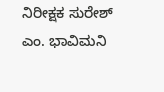ನಿರೀಕ್ಷಕ ಸುರೇಶ್ ಎಂ. ಭಾವಿಮನಿ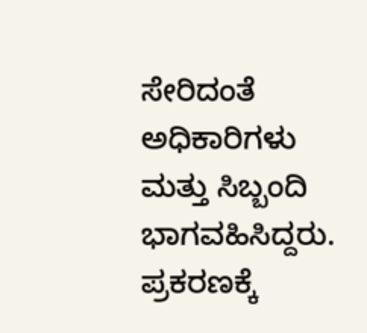ಸೇರಿದಂತೆ ಅಧಿಕಾರಿಗಳು ಮತ್ತು ಸಿಬ್ಬಂದಿ ಭಾಗವಹಿಸಿದ್ದರು.
ಪ್ರಕರಣಕ್ಕೆ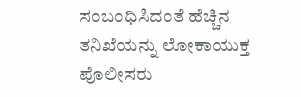ಸಂಬಂಧಿಸಿದಂತೆ ಹೆಚ್ಚಿನ ತನಿಖೆಯನ್ನು ಲೋಕಾಯುಕ್ತ ಪೊಲೀಸರು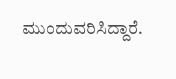ಮುಂದುವರಿಸಿದ್ದಾರೆ.